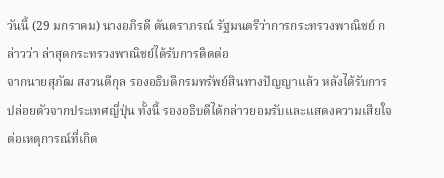วันนี้ (29 มกราคม) นางอภิรดี ตันตราภรณ์ รัฐมนตรีว่าการกระทรวงพาณิชย์ กล่าวว่า ล่าสุดกระทรวงพาณิชย์ได้รับการติดต่อ
จากนายสุภัฒ สงวนดีกุล รองอธิบดีกรมทรัพย์สินทางปัญญาแล้ว หลังได้รับการปล่อยตัวจากประเทศญี่ปุ่น ทั้งนี้ รองอธิบดีได้กล่าวยอมรับและแสดงความเสียใจต่อเหตุการณ์ที่เกิด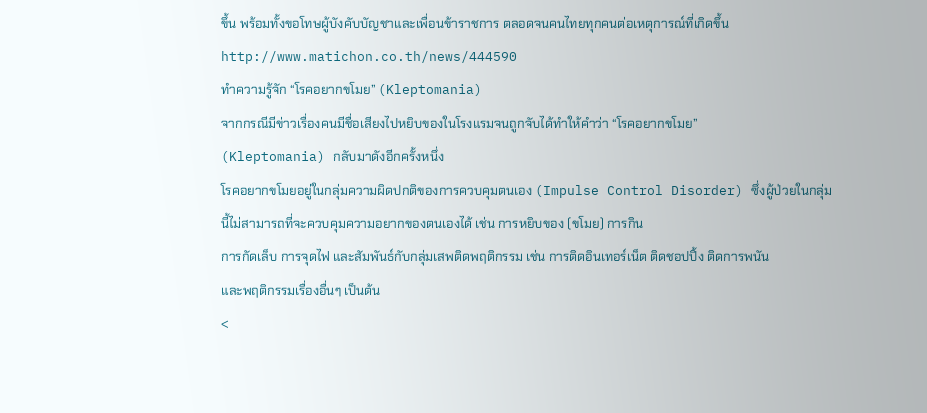ขึ้น พร้อมทั้งขอโทษผู้บังคับบัญชาและเพื่อนข้าราชการ ตลอดจนคนไทยทุกคนต่อเหตุการณ์ที่เกิดขึ้น
http://www.matichon.co.th/news/444590
ทำความรู้จัก “โรคอยากขโมย” (Kleptomania)
จากกรณีมีข่าวเรื่องคนมีชื่อเสียงไปหยิบของในโรงแรมจนถูกจับได้ทำให้คำว่า “โรคอยากขโมย”
(Kleptomania) กลับมาดังอีกครั้งหนึ่ง
โรคอยากขโมยอยู่ในกลุ่มความผิดปกติของการควบคุมตนเอง (Impulse Control Disorder) ซึ่งผู้ป่วยในกลุ่มนี้ไม่สามารถที่จะควบคุมความอยากของตนเองได้ เช่น การหยิบของ (ขโมย) การกิน
การกัดเล็บ การจุดไฟ และสัมพันธ์กับกลุ่มเสพติดพฤติกรรม เช่น การติดอินเทอร์เน็ต ติดชอปปิ้ง ติดการพนัน
และพฤติกรรมเรื่องอื่นๆ เป็นต้น
<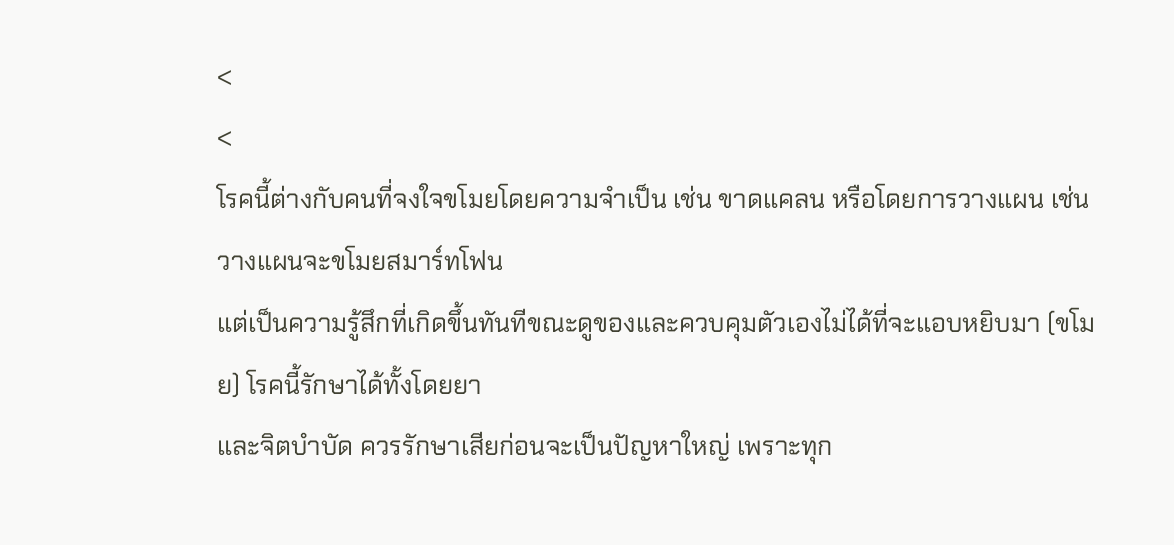<
<
โรคนี้ต่างกับคนที่จงใจขโมยโดยความจำเป็น เช่น ขาดแคลน หรือโดยการวางแผน เช่น วางแผนจะขโมยสมาร์ทโฟน
แต่เป็นความรู้สึกที่เกิดขึ้นทันทีขณะดูของและควบคุมตัวเองไม่ได้ที่จะแอบหยิบมา (ขโมย) โรคนี้รักษาได้ทั้งโดยยา
และจิตบำบัด ควรรักษาเสียก่อนจะเป็นปัญหาใหญ่ เพราะทุก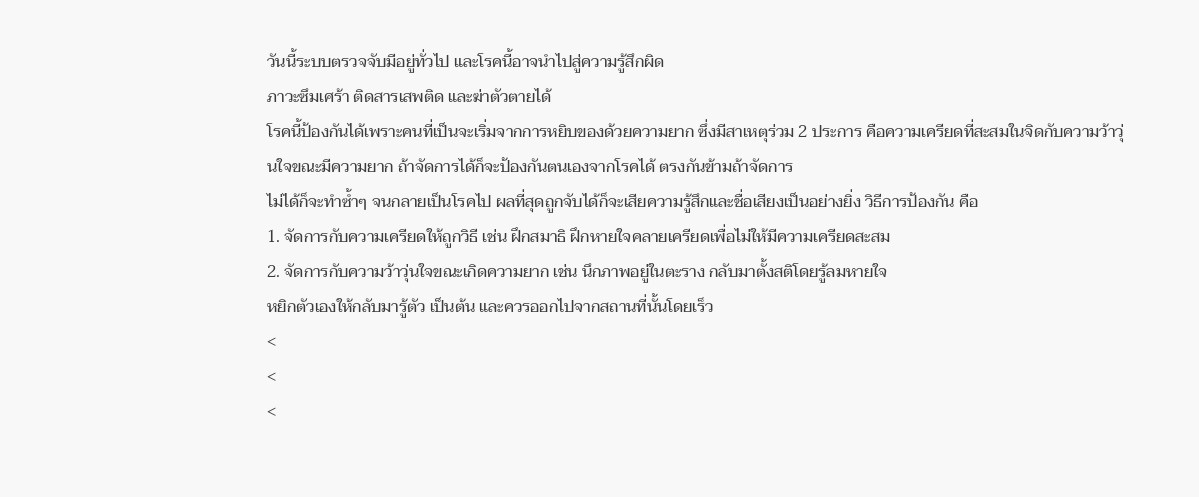วันนี้ระบบตรวจจับมีอยู่ทั่วไป และโรคนี้อาจนำไปสู่ความรู้สึกผิด
ภาวะซึมเศร้า ติดสารเสพติด และฆ่าตัวตายได้
โรคนี้ป้องกันได้เพราะคนที่เป็นจะเริ่มจากการหยิบของด้วยความยาก ซึ่งมีสาเหตุร่วม 2 ประการ คือความเครียดที่สะสมในจิดกับความว้าวุ่นใจขณะมีความยาก ถ้าจัดการได้ก็จะป้องกันตนเองจากโรคได้ ตรงกันข้ามถ้าจัดการ
ไม่ได้ก็จะทำซ้ำๆ จนกลายเป็นโรคไป ผลที่สุดถูกจับได้ก็จะเสียความรู้สึกและชื่อเสียงเป็นอย่างยิ่ง วิธีการป้องกัน คือ
1. จัดการกับความเครียดให้ถูกวิธี เช่น ฝึกสมาธิ ฝึกหายใจคลายเครียดเพื่อไม่ให้มีความเครียดสะสม
2. จัดการกับความว้าวุ่นใจขณะเกิดความยาก เช่น นึกภาพอยู่ในตะราง กลับมาตั้งสติโดยรู้ลมหายใจ
หยิกตัวเองให้กลับมารู้ตัว เป็นต้น และควรออกไปจากสถานที่นั้นโดยเร็ว
<
<
<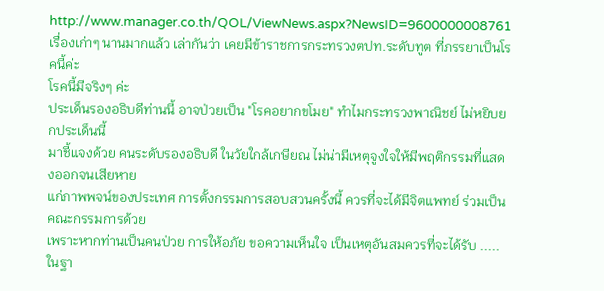http://www.manager.co.th/QOL/ViewNews.aspx?NewsID=9600000008761
เรื่องเก่าๆ นานมากแล้ว เล่ากันว่า เคยมีข้าราชการกระทรวงตปท.ระดับทูต ที่ภรรยาเป็นโรคนี้ค่ะ
โรคนี้มีจริงๆ ค่ะ
ประเด็นรองอธิบดีท่านนี้ อาจป่วยเป็น "โรคอยากขโมย" ทำไมกระทรวงพาณิชย์ ไม่หยิบยกประเด็นนี้
มาชี้แจงด้วย คนระดับรองอธิบดี ในวัยใกล้เกษียณ ไม่น่ามีเหตุจูงใจให้มีพฤติกรรมที่แสดงออกจนเสียหาย
แก่ภาพพจน์ของประเทศ การตั้งกรรมการสอบสวนครั้งนี้ ควรที่จะได้มีจิตแพทย์ ร่วมเป็นคณะกรรมการด้วย
เพราะหากท่านเป็นคนป่วย การให้อภัย ขอความเห็นใจ เป็นเหตุอันสมควรที่จะได้รับ .....
ในฐา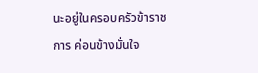นะอยู่ในครอบครัวข้าราชการ ค่อนข้างมั่นใจ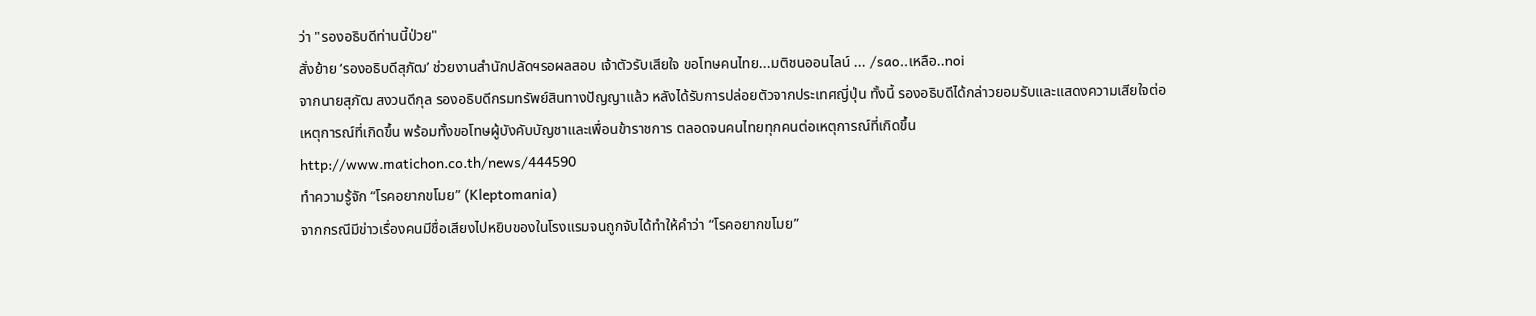ว่า "รองอธิบดีท่านนี้ป่วย"
สั่งย้าย ‘รองอธิบดีสุภัฒ’ ช่วยงานสำนักปลัดฯรอผลสอบ เจ้าตัวรับเสียใจ ขอโทษคนไทย...มติชนออนไลน์ ... /sao..เหลือ..noi
จากนายสุภัฒ สงวนดีกุล รองอธิบดีกรมทรัพย์สินทางปัญญาแล้ว หลังได้รับการปล่อยตัวจากประเทศญี่ปุ่น ทั้งนี้ รองอธิบดีได้กล่าวยอมรับและแสดงความเสียใจต่อเหตุการณ์ที่เกิดขึ้น พร้อมทั้งขอโทษผู้บังคับบัญชาและเพื่อนข้าราชการ ตลอดจนคนไทยทุกคนต่อเหตุการณ์ที่เกิดขึ้น
http://www.matichon.co.th/news/444590
ทำความรู้จัก “โรคอยากขโมย” (Kleptomania)
จากกรณีมีข่าวเรื่องคนมีชื่อเสียงไปหยิบของในโรงแรมจนถูกจับได้ทำให้คำว่า “โรคอยากขโมย”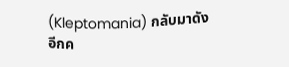(Kleptomania) กลับมาดังอีกค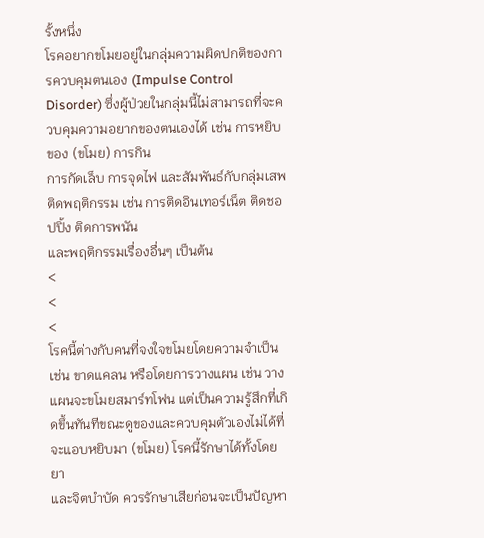รั้งหนึ่ง
โรคอยากขโมยอยู่ในกลุ่มความผิดปกติของการควบคุมตนเอง (Impulse Control Disorder) ซึ่งผู้ป่วยในกลุ่มนี้ไม่สามารถที่จะควบคุมความอยากของตนเองได้ เช่น การหยิบของ (ขโมย) การกิน
การกัดเล็บ การจุดไฟ และสัมพันธ์กับกลุ่มเสพติดพฤติกรรม เช่น การติดอินเทอร์เน็ต ติดชอปปิ้ง ติดการพนัน
และพฤติกรรมเรื่องอื่นๆ เป็นต้น
<
<
<
โรคนี้ต่างกับคนที่จงใจขโมยโดยความจำเป็น เช่น ขาดแคลน หรือโดยการวางแผน เช่น วางแผนจะขโมยสมาร์ทโฟน แต่เป็นความรู้สึกที่เกิดขึ้นทันทีขณะดูของและควบคุมตัวเองไม่ได้ที่จะแอบหยิบมา (ขโมย) โรคนี้รักษาได้ทั้งโดยยา
และจิตบำบัด ควรรักษาเสียก่อนจะเป็นปัญหา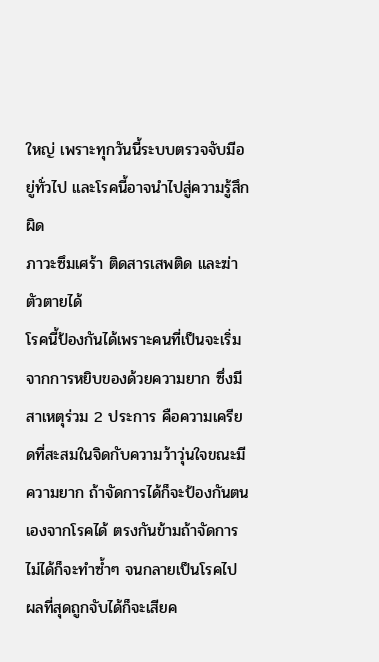ใหญ่ เพราะทุกวันนี้ระบบตรวจจับมีอยู่ทั่วไป และโรคนี้อาจนำไปสู่ความรู้สึกผิด
ภาวะซึมเศร้า ติดสารเสพติด และฆ่าตัวตายได้
โรคนี้ป้องกันได้เพราะคนที่เป็นจะเริ่มจากการหยิบของด้วยความยาก ซึ่งมีสาเหตุร่วม 2 ประการ คือความเครียดที่สะสมในจิดกับความว้าวุ่นใจขณะมีความยาก ถ้าจัดการได้ก็จะป้องกันตนเองจากโรคได้ ตรงกันข้ามถ้าจัดการ
ไม่ได้ก็จะทำซ้ำๆ จนกลายเป็นโรคไป ผลที่สุดถูกจับได้ก็จะเสียค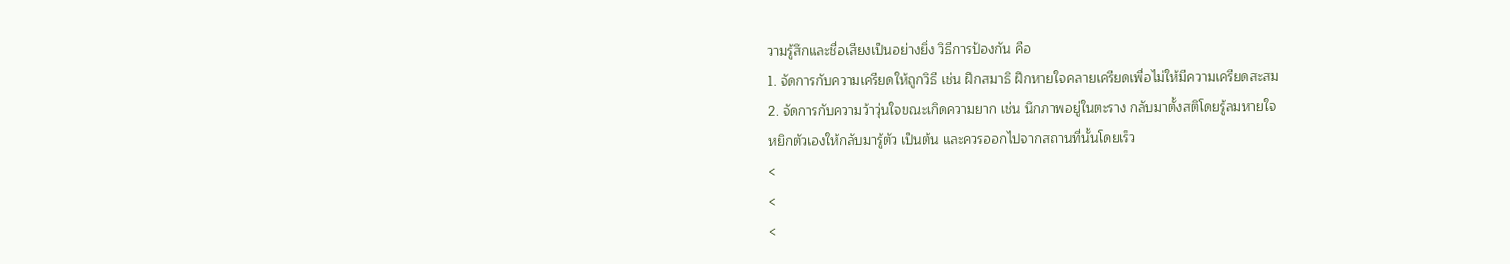วามรู้สึกและชื่อเสียงเป็นอย่างยิ่ง วิธีการป้องกัน คือ
1. จัดการกับความเครียดให้ถูกวิธี เช่น ฝึกสมาธิ ฝึกหายใจคลายเครียดเพื่อไม่ให้มีความเครียดสะสม
2. จัดการกับความว้าวุ่นใจขณะเกิดความยาก เช่น นึกภาพอยู่ในตะราง กลับมาตั้งสติโดยรู้ลมหายใจ
หยิกตัวเองให้กลับมารู้ตัว เป็นต้น และควรออกไปจากสถานที่นั้นโดยเร็ว
<
<
<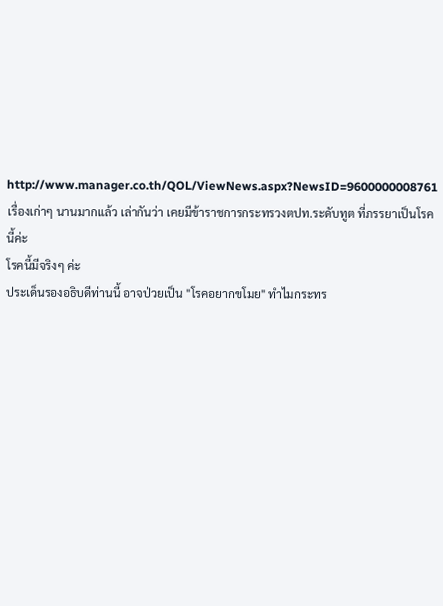http://www.manager.co.th/QOL/ViewNews.aspx?NewsID=9600000008761
เรื่องเก่าๆ นานมากแล้ว เล่ากันว่า เคยมีข้าราชการกระทรวงตปท.ระดับทูต ที่ภรรยาเป็นโรคนี้ค่ะ
โรคนี้มีจริงๆ ค่ะ
ประเด็นรองอธิบดีท่านนี้ อาจป่วยเป็น "โรคอยากขโมย" ทำไมกระทร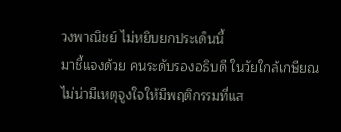วงพาณิชย์ ไม่หยิบยกประเด็นนี้
มาชี้แจงด้วย คนระดับรองอธิบดี ในวัยใกล้เกษียณ ไม่น่ามีเหตุจูงใจให้มีพฤติกรรมที่แส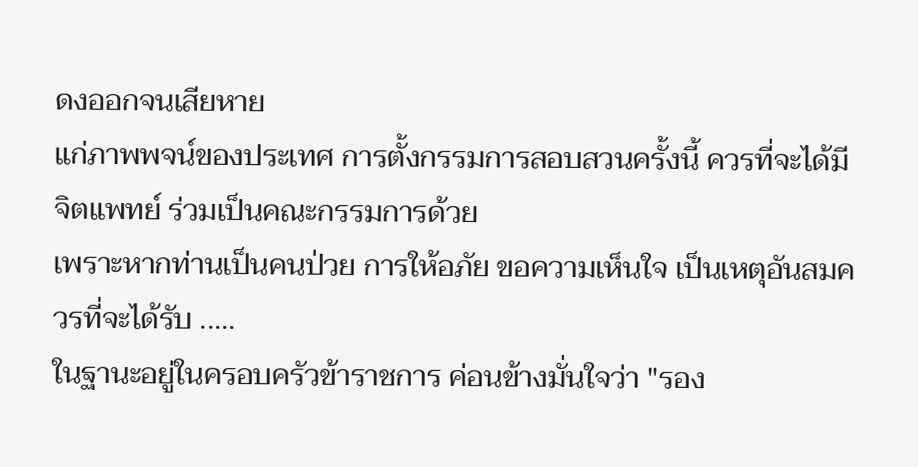ดงออกจนเสียหาย
แก่ภาพพจน์ของประเทศ การตั้งกรรมการสอบสวนครั้งนี้ ควรที่จะได้มีจิตแพทย์ ร่วมเป็นคณะกรรมการด้วย
เพราะหากท่านเป็นคนป่วย การให้อภัย ขอความเห็นใจ เป็นเหตุอันสมควรที่จะได้รับ .....
ในฐานะอยู่ในครอบครัวข้าราชการ ค่อนข้างมั่นใจว่า "รอง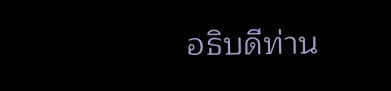อธิบดีท่าน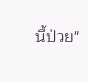นี้ป่วย"